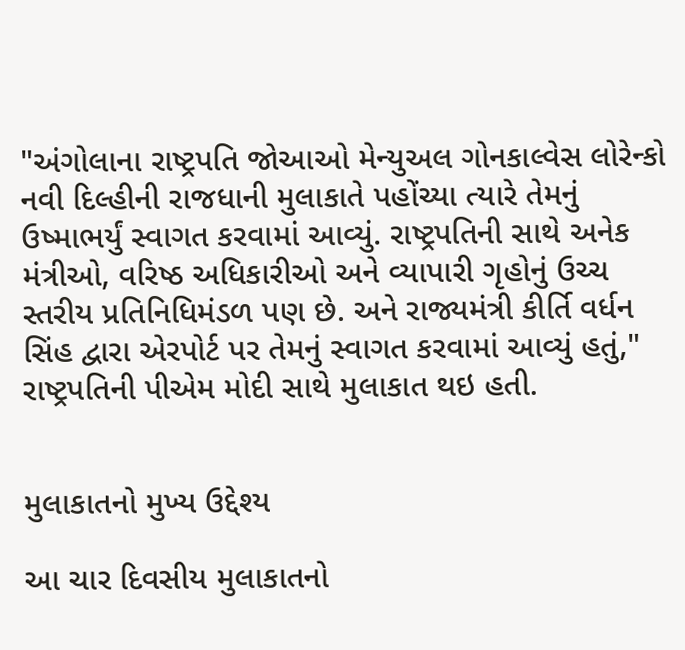"અંગોલાના રાષ્ટ્રપતિ જોઆઓ મેન્યુઅલ ગોનકાલ્વેસ લોરેન્કો નવી દિલ્હીની રાજધાની મુલાકાતે પહોંચ્યા ત્યારે તેમનું ઉષ્માભર્યું સ્વાગત કરવામાં આવ્યું. રાષ્ટ્રપતિની સાથે અનેક મંત્રીઓ, વરિષ્ઠ અધિકારીઓ અને વ્યાપારી ગૃહોનું ઉચ્ચ સ્તરીય પ્રતિનિધિમંડળ પણ છે. અને રાજ્યમંત્રી કીર્તિ વર્ધન સિંહ દ્વારા એરપોર્ટ પર તેમનું સ્વાગત કરવામાં આવ્યું હતું," રાષ્ટ્રપતિની પીએમ મોદી સાથે મુલાકાત થઇ હતી.


મુલાકાતનો મુખ્ય ઉદ્દેશ્ય

આ ચાર દિવસીય મુલાકાતનો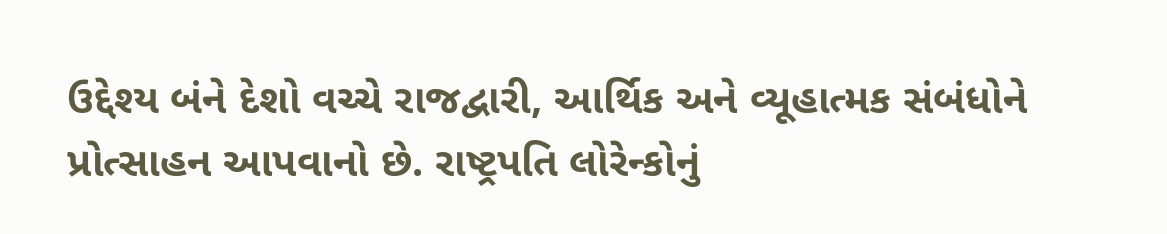ઉદ્દેશ્ય બંને દેશો વચ્ચે રાજદ્વારી, આર્થિક અને વ્યૂહાત્મક સંબંધોને પ્રોત્સાહન આપવાનો છે. રાષ્ટ્રપતિ લોરેન્કોનું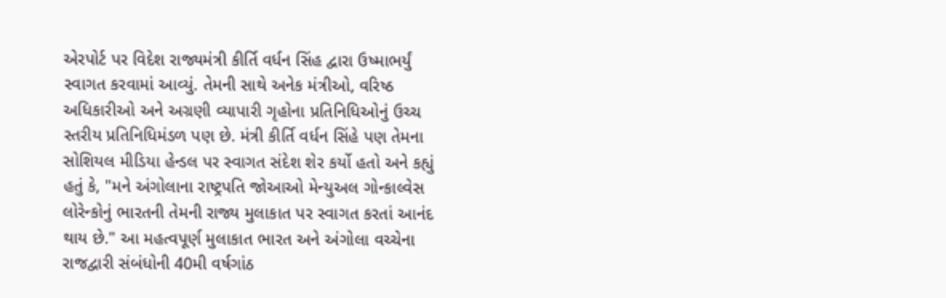એરપોર્ટ પર વિદેશ રાજ્યમંત્રી કીર્તિ વર્ધન સિંહ દ્વારા ઉષ્માભર્યું સ્વાગત કરવામાં આવ્યું. તેમની સાથે અનેક મંત્રીઓ, વરિષ્ઠ અધિકારીઓ અને અગ્રણી વ્યાપારી ગૃહોના પ્રતિનિધિઓનું ઉચ્ચ સ્તરીય પ્રતિનિધિમંડળ પણ છે. મંત્રી કીર્તિ વર્ધન સિંહે પણ તેમના સોશિયલ મીડિયા હેન્ડલ પર સ્વાગત સંદેશ શેર કર્યો હતો અને કહ્યું હતું કે, "મને અંગોલાના રાષ્ટ્રપતિ જોઆઓ મેન્યુઅલ ગોન્કાલ્વેસ લોરેન્કોનું ભારતની તેમની રાજ્ય મુલાકાત પર સ્વાગત કરતાં આનંદ થાય છે." આ મહત્વપૂર્ણ મુલાકાત ભારત અને અંગોલા વચ્ચેના રાજદ્વારી સંબંધોની 40મી વર્ષગાંઠ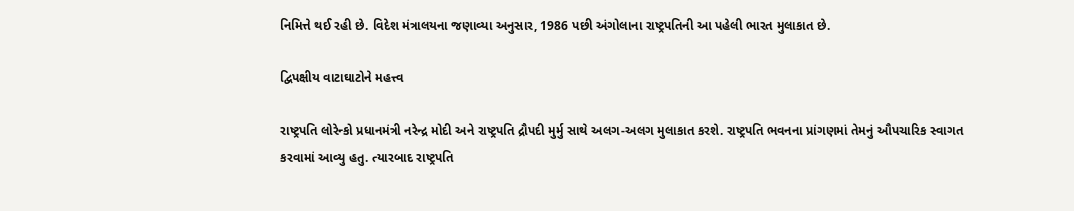નિમિત્તે થઈ રહી છે. વિદેશ મંત્રાલયના જણાવ્યા અનુસાર, 1986 પછી અંગોલાના રાષ્ટ્રપતિની આ પહેલી ભારત મુલાકાત છે.

દ્વિપક્ષીય વાટાઘાટોને મહત્ત્વ

રાષ્ટ્રપતિ લોરેન્કો પ્રધાનમંત્રી નરેન્દ્ર મોદી અને રાષ્ટ્રપતિ દ્રૌપદી મુર્મુ સાથે અલગ-અલગ મુલાકાત કરશે. રાષ્ટ્રપતિ ભવનના પ્રાંગણમાં તેમનું ઔપચારિક સ્વાગત કરવામાં આવ્યુ હતુ. ત્યારબાદ રાષ્ટ્રપતિ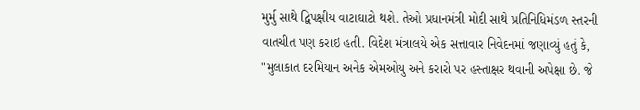મુર્મુ સાથે દ્વિપક્ષીય વાટાઘાટો થશે. તેઓ પ્રધાનમંત્રી મોદી સાથે પ્રતિનિધિમંડળ સ્તરની વાતચીત પણ કરાઇ હતી. વિદેશ મંત્રાલયે એક સત્તાવાર નિવેદનમાં જણાવ્યું હતું કે, "મુલાકાત દરમિયાન અનેક એમઓયુ અને કરારો પર હસ્તાક્ષર થવાની અપેક્ષા છે. જે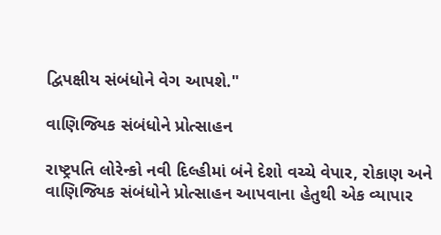દ્વિપક્ષીય સંબંધોને વેગ આપશે."

વાણિજ્યિક સંબંધોને પ્રોત્સાહન

રાષ્ટ્રપતિ લોરેન્કો નવી દિલ્હીમાં બંને દેશો વચ્ચે વેપાર, રોકાણ અને વાણિજ્યિક સંબંધોને પ્રોત્સાહન આપવાના હેતુથી એક વ્યાપાર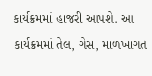કાર્યક્રમમાં હાજરી આપશે. આ કાર્યક્રમમાં તેલ, ગેસ, માળખાગત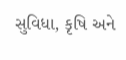સુવિધા, કૃષિ અને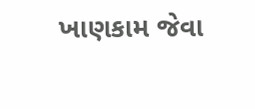ખાણકામ જેવા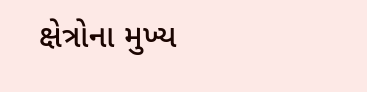ક્ષેત્રોના મુખ્ય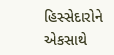હિસ્સેદારોને એકસાથે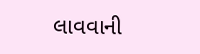લાવવાની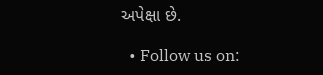અપેક્ષા છે.

  • Follow us on: